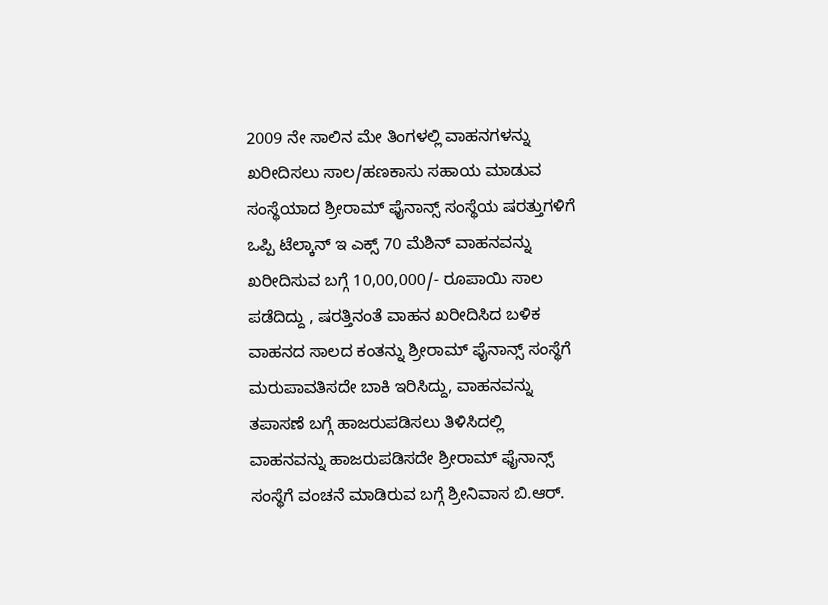2009 ನೇ ಸಾಲಿನ ಮೇ ತಿಂಗಳಲ್ಲಿ ವಾಹನಗಳನ್ನು ಖರೀದಿಸಲು ಸಾಲ/ಹಣಕಾಸು ಸಹಾಯ ಮಾಡುವ ಸಂಸ್ಥೆಯಾದ ಶ್ರೀರಾಮ್ ಫೈನಾನ್ಸ್ ಸಂಸ್ಥೆಯ ಷರತ್ತುಗಳಿಗೆ ಒಪ್ಪಿ ಟೆಲ್ಕಾನ್ ಇ ಎಕ್ಸ್ 70 ಮೆಶಿನ್ ವಾಹನವನ್ನು ಖರೀದಿಸುವ ಬಗ್ಗೆ 10,00,000/- ರೂಪಾಯಿ ಸಾಲ ಪಡೆದಿದ್ದು , ಷರತ್ತಿನಂತೆ ವಾಹನ ಖರೀದಿಸಿದ ಬಳಿಕ ವಾಹನದ ಸಾಲದ ಕಂತನ್ನು ಶ್ರೀರಾಮ್ ಫೈನಾನ್ಸ್ ಸಂಸ್ಥೆಗೆ ಮರುಪಾವತಿಸದೇ ಬಾಕಿ ಇರಿಸಿದ್ದು, ವಾಹನವನ್ನು ತಪಾಸಣೆ ಬಗ್ಗೆ ಹಾಜರುಪಡಿಸಲು ತಿಳಿಸಿದಲ್ಲಿ ವಾಹನವನ್ನು ಹಾಜರುಪಡಿಸದೇ ಶ್ರೀರಾಮ್ ಫೈನಾನ್ಸ್ ಸಂಸ್ಥೆಗೆ ವಂಚನೆ ಮಾಡಿರುವ ಬಗ್ಗೆ ಶ್ರೀನಿವಾಸ ಬಿ.ಆರ್.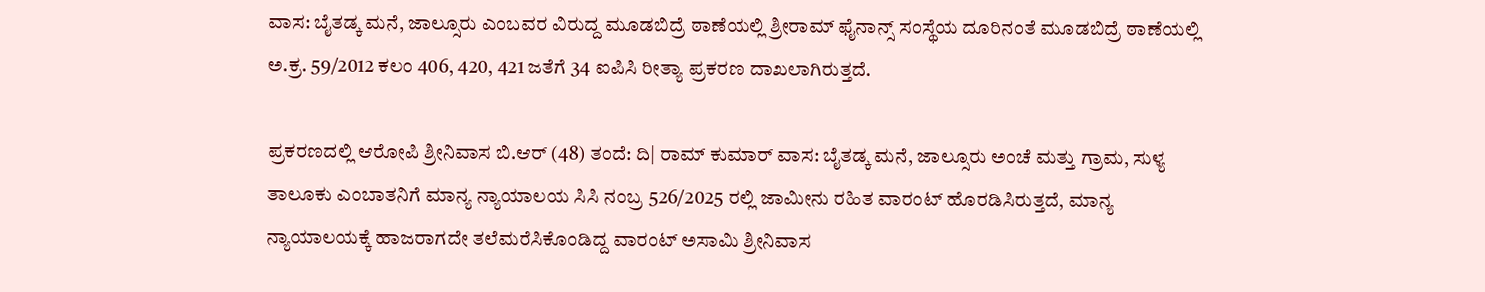ವಾಸ: ಬೈತಡ್ಕ ಮನೆ, ಜಾಲ್ಸೂರು ಎಂಬವರ ವಿರುದ್ದ ಮೂಡಬಿದ್ರೆ ಠಾಣೆಯಲ್ಲಿ ಶ್ರೀರಾಮ್ ಫೈನಾನ್ಸ್ ಸಂಸ್ಥೆಯ ದೂರಿನಂತೆ ಮೂಡಬಿದ್ರೆ ಠಾಣೆಯಲ್ಲಿ ಅ.ಕ್ರ. 59/2012 ಕಲಂ 406, 420, 421 ಜತೆಗೆ 34 ಐಪಿಸಿ ರೀತ್ಯಾ ಪ್ರಕರಣ ದಾಖಲಾಗಿರುತ್ತದೆ.

ಪ್ರಕರಣದಲ್ಲಿ ಆರೋಪಿ ಶ್ರೀನಿವಾಸ ಬಿ.ಆರ್ (48) ತಂದೆ: ದಿ| ರಾಮ್ ಕುಮಾರ್ ವಾಸ: ಬೈತಡ್ಕ ಮನೆ, ಜಾಲ್ಸೂರು ಅಂಚೆ ಮತ್ತು ಗ್ರಾಮ, ಸುಳ್ಯ ತಾಲೂಕು ಎಂಬಾತನಿಗೆ ಮಾನ್ಯ ನ್ಯಾಯಾಲಯ ಸಿಸಿ ನಂಬ್ರ 526/2025 ರಲ್ಲಿ ಜಾಮೀನು ರಹಿತ ವಾರಂಟ್ ಹೊರಡಿಸಿರುತ್ತದೆ, ಮಾನ್ಯ ನ್ಯಾಯಾಲಯಕ್ಕೆ ಹಾಜರಾಗದೇ ತಲೆಮರೆಸಿಕೊಂಡಿದ್ದ ವಾರಂಟ್ ಅಸಾಮಿ ಶ್ರೀನಿವಾಸ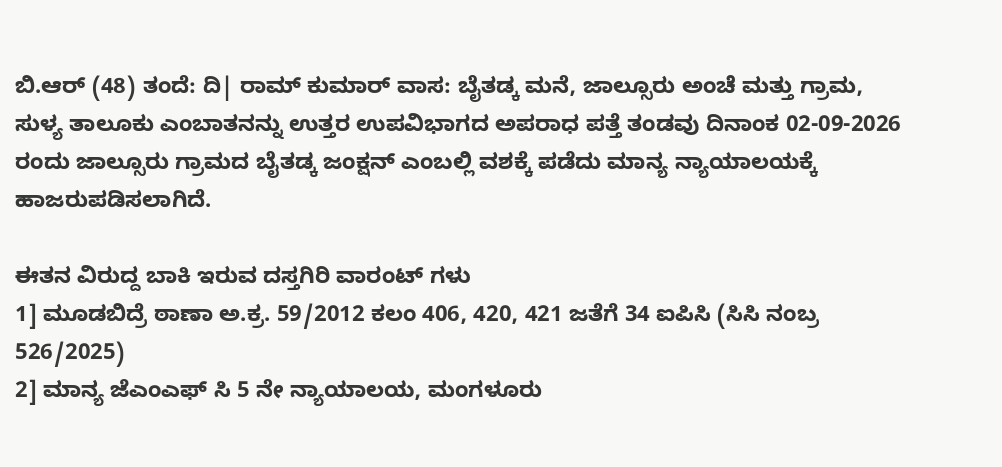ಬಿ.ಆರ್ (48) ತಂದೆ: ದಿ| ರಾಮ್ ಕುಮಾರ್ ವಾಸ: ಬೈತಡ್ಕ ಮನೆ, ಜಾಲ್ಸೂರು ಅಂಚೆ ಮತ್ತು ಗ್ರಾಮ, ಸುಳ್ಯ ತಾಲೂಕು ಎಂಬಾತನನ್ನು ಉತ್ತರ ಉಪವಿಭಾಗದ ಅಪರಾಧ ಪತ್ತೆ ತಂಡವು ದಿನಾಂಕ 02-09-2026 ರಂದು ಜಾಲ್ಸೂರು ಗ್ರಾಮದ ಬೈತಡ್ಕ ಜಂಕ್ಷನ್ ಎಂಬಲ್ಲಿ ವಶಕ್ಕೆ ಪಡೆದು ಮಾನ್ಯ ನ್ಯಾಯಾಲಯಕ್ಕೆ ಹಾಜರುಪಡಿಸಲಾಗಿದೆ.

ಈತನ ವಿರುದ್ದ ಬಾಕಿ ಇರುವ ದಸ್ತಗಿರಿ ವಾರಂಟ್ ಗಳು
1] ಮೂಡಬಿದ್ರೆ ಠಾಣಾ ಅ.ಕ್ರ. 59/2012 ಕಲಂ 406, 420, 421 ಜತೆಗೆ 34 ಐಪಿಸಿ (ಸಿಸಿ ನಂಬ್ರ 526/2025)
2] ಮಾನ್ಯ ಜೆಎಂಎಫ್ ಸಿ 5 ನೇ ನ್ಯಾಯಾಲಯ, ಮಂಗಳೂರು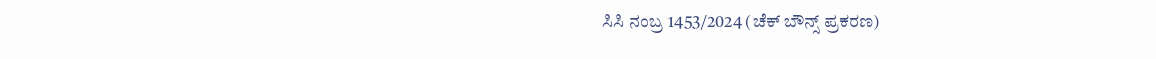ಸಿಸಿ ನಂಬ್ರ 1453/2024 (ಚೆಕ್ ಬೌನ್ಸ್ ಪ್ರಕರಣ)